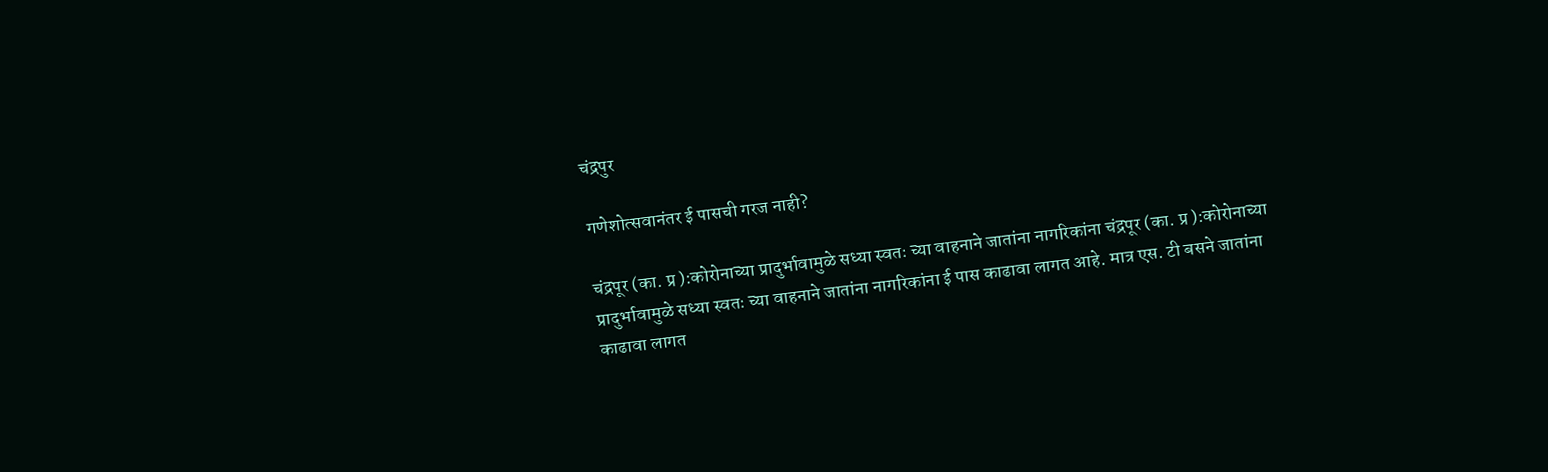चंद्रपुर

गणेशोत्सवानंतर ई पासची गरज नाही?

चंद्रपूर (का. प्र ):कोरोनाच्या प्रादुर्भावामुळे सध्या स्वतः च्या वाहनाने जातांना नागरिकांना चंद्रपूर (का. प्र ):कोरोनाच्या प्रादुर्भावामुळे सध्या स्वतः च्या वाहनाने जातांना नागरिकांना ई पास काढावा लागत आहे. मात्र एस. टी बसने जातांना काढावा लागत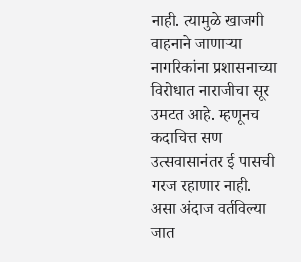नाही. त्यामुळे खाजगी वाहनाने जाणाऱ्या नागरिकांना प्रशासनाच्या विरोधात नाराजीचा सूर उमटत आहे. म्हणूनच कदाचित्त सण उत्सवासानंतर ई पासची गरज रहाणार नाही. असा अंदाज वर्तविल्या जात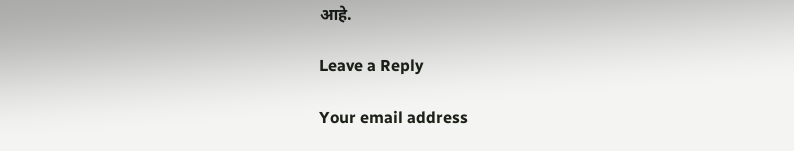आहे.

Leave a Reply

Your email address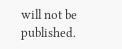will not be published.